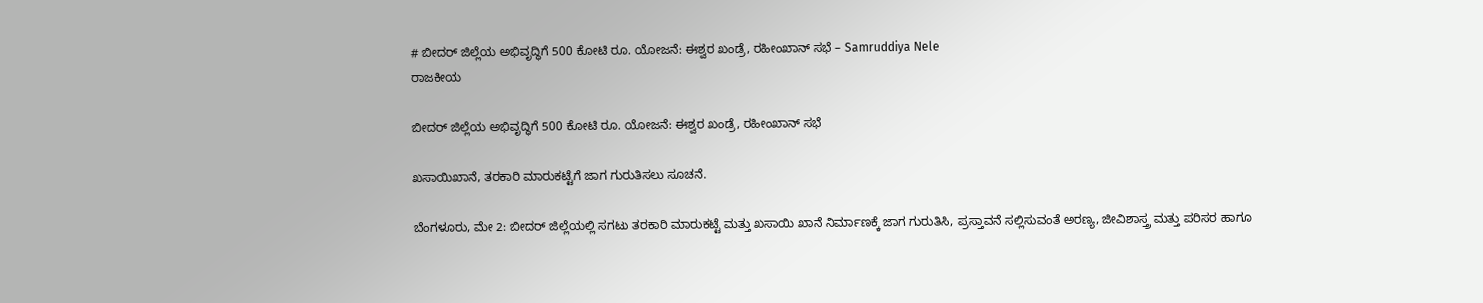# ಬೀದರ್ ಜಿಲ್ಲೆಯ ಅಭಿವೃದ್ಧಿಗೆ 500 ಕೋಟಿ ರೂ. ಯೋಜನೆ: ಈಶ್ವರ ಖಂಡ್ರೆ, ರಹೀಂಖಾನ್ ಸಭೆ – Samruddiya Nele
ರಾಜಕೀಯ

ಬೀದರ್ ಜಿಲ್ಲೆಯ ಅಭಿವೃದ್ಧಿಗೆ 500 ಕೋಟಿ ರೂ. ಯೋಜನೆ: ಈಶ್ವರ ಖಂಡ್ರೆ, ರಹೀಂಖಾನ್ ಸಭೆ

ಖಸಾಯಿಖಾನೆ, ತರಕಾರಿ ಮಾರುಕಟ್ಟೆಗೆ ಜಾಗ ಗುರುತಿಸಲು ಸೂಚನೆ.

ಬೆಂಗಳೂರು, ಮೇ 2: ಬೀದರ್ ಜಿಲ್ಲೆಯಲ್ಲಿ ಸಗಟು ತರಕಾರಿ ಮಾರುಕಟ್ಟೆ ಮತ್ತು ಖಸಾಯಿ ಖಾನೆ ನಿರ್ಮಾಣಕ್ಕೆ ಜಾಗ ಗುರುತಿಸಿ, ಪ್ರಸ್ತಾವನೆ ಸಲ್ಲಿಸುವಂತೆ ಅರಣ್ಯ, ಜೀವಿಶಾಸ್ತ್ರ ಮತ್ತು ಪರಿಸರ ಹಾಗೂ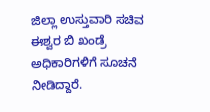ಜಿಲ್ಲಾ ಉಸ್ತುವಾರಿ ಸಚಿವ ಈಶ್ವರ ಬಿ ಖಂಡ್ರೆ ಅಧಿಕಾರಿಗಳಿಗೆ ಸೂಚನೆ ನೀಡಿದ್ದಾರೆ.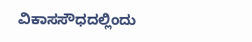ವಿಕಾಸಸೌಧದಲ್ಲಿಂದು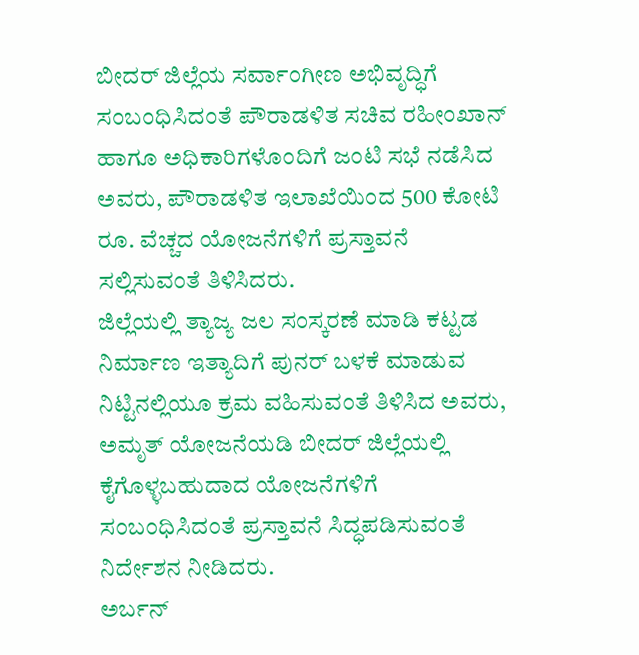ಬೀದರ್ ಜಿಲ್ಲೆಯ ಸರ್ವಾಂಗೀಣ ಅಭಿವೃದ್ಧಿಗೆ ಸಂಬಂಧಿಸಿದಂತೆ ಪೌರಾಡಳಿತ ಸಚಿವ ರಹೀಂಖಾನ್ ಹಾಗೂ ಅಧಿಕಾರಿಗಳೊಂದಿಗೆ ಜಂಟಿ ಸಭೆ ನಡೆಸಿದ ಅವರು, ಪೌರಾಡಳಿತ ಇಲಾಖೆಯಿಂದ 500 ಕೋಟಿ ರೂ. ವೆಚ್ಚದ ಯೋಜನೆಗಳಿಗೆ ಪ್ರಸ್ತಾವನೆ ಸಲ್ಲಿಸುವಂತೆ ತಿಳಿಸಿದರು.
ಜಿಲ್ಲೆಯಲ್ಲಿ ತ್ಯಾಜ್ಯ ಜಲ ಸಂಸ್ಕರಣೆ ಮಾಡಿ ಕಟ್ಟಡ ನಿರ್ಮಾಣ ಇತ್ಯಾದಿಗೆ ಪುನರ್ ಬಳಕೆ ಮಾಡುವ ನಿಟ್ಟಿನಲ್ಲಿಯೂ ಕ್ರಮ ವಹಿಸುವಂತೆ ತಿಳಿಸಿದ ಅವರು, ಅಮೃತ್ ಯೋಜನೆಯಡಿ ಬೀದರ್ ಜಿಲ್ಲೆಯಲ್ಲಿ ಕೈಗೊಳ್ಳಬಹುದಾದ ಯೋಜನೆಗಳಿಗೆ ಸಂಬಂಧಿಸಿದಂತೆ ಪ್ರಸ್ತಾವನೆ ಸಿದ್ಧಪಡಿಸುವಂತೆ ನಿರ್ದೇಶನ ನೀಡಿದರು.
ಅರ್ಬನ್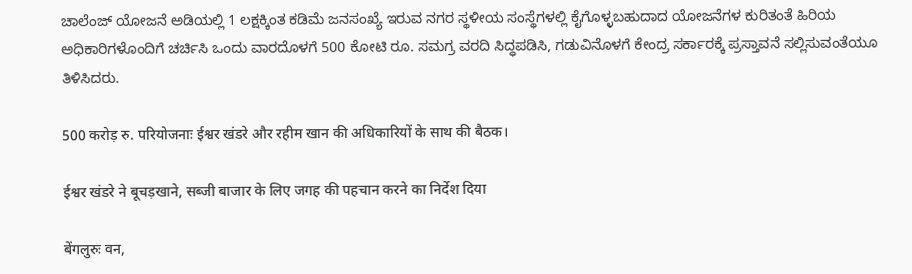ಚಾಲೆಂಜ್ ಯೋಜನೆ ಅಡಿಯಲ್ಲಿ 1 ಲಕ್ಷಕ್ಕಿಂತ ಕಡಿಮೆ ಜನಸಂಖ್ಯೆ ಇರುವ ನಗರ ಸ್ಥಳೀಯ ಸಂಸ್ಥೆಗಳಲ್ಲಿ ಕೈಗೊಳ್ಳಬಹುದಾದ ಯೋಜನೆಗಳ ಕುರಿತಂತೆ ಹಿರಿಯ ಅಧಿಕಾರಿಗಳೊಂದಿಗೆ ಚರ್ಚಿಸಿ ಒಂದು ವಾರದೊಳಗೆ 500 ಕೋಟಿ ರೂ. ಸಮಗ್ರ ವರದಿ ಸಿದ್ಧಪಡಿಸಿ, ಗಡುವಿನೊಳಗೆ ಕೇಂದ್ರ ಸರ್ಕಾರಕ್ಕೆ ಪ್ರಸ್ತಾವನೆ ಸಲ್ಲಿಸುವಂತೆಯೂ ತಿಳಿಸಿದರು.

500 करोड़ रु. परियोजनाः ईश्वर खंडरे और रहीम खान की अधिकारियों के साथ की बैठक।

ईश्वर खंडरे ने बूचड़खाने, सब्जी बाजार के लिए जगह की पहचान करने का निर्देश दिया

बेंगलुरुः वन,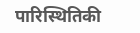पारिस्थितिकी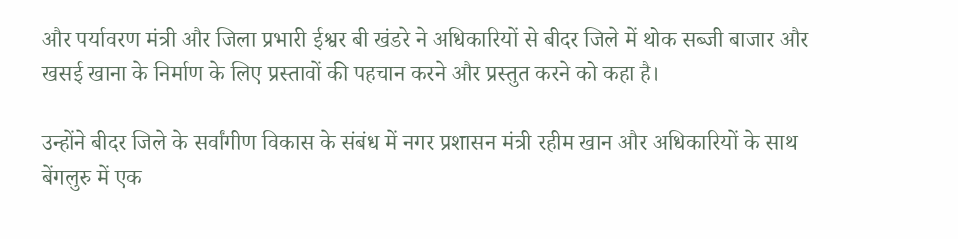और पर्यावरण मंत्री और जिला प्रभारी ईश्वर बी खंडरे ने अधिकारियों से बीदर जिले में थोक सब्जी बाजार और खसई खाना के निर्माण के लिए प्रस्तावों की पहचान करने और प्रस्तुत करने को कहा है।

उन्होंने बीदर जिले के सर्वांगीण विकास के संबंध में नगर प्रशासन मंत्री रहीम खान और अधिकारियों के साथ बेंगलुरु में एक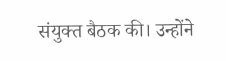संयुक्त बैठक की। उन्होंने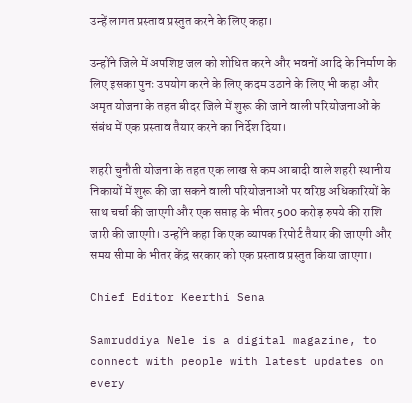उन्हें लागत प्रस्ताव प्रस्तुत करने के लिए कहा।

उन्होंने जिले में अपशिष्ट जल को शोधित करने और भवनों आदि के निर्माण के लिए इसका पुनः उपयोग करने के लिए कदम उठाने के लिए भी कहा और अमृत योजना के तहत बीदर जिले में शुरू की जाने वाली परियोजनाओं के संबंध में एक प्रस्ताव तैयार करने का निर्देश दिया।

शहरी चुनौती योजना के तहत एक लाख से कम आबादी वाले शहरी स्थानीय निकायों में शुरू की जा सकने वाली परियोजनाओं पर वरिष्ठ अधिकारियों के साथ चर्चा की जाएगी और एक सप्ताह के भीतर 500 करोड़ रुपये की राशि जारी की जाएगी। उन्होंने कहा कि एक व्यापक रिपोर्ट तैयार की जाएगी और समय सीमा के भीतर केंद्र सरकार को एक प्रस्ताव प्रस्तुत किया जाएगा।

Chief Editor Keerthi Sena

Samruddiya Nele is a digital magazine, to connect with people with latest updates on every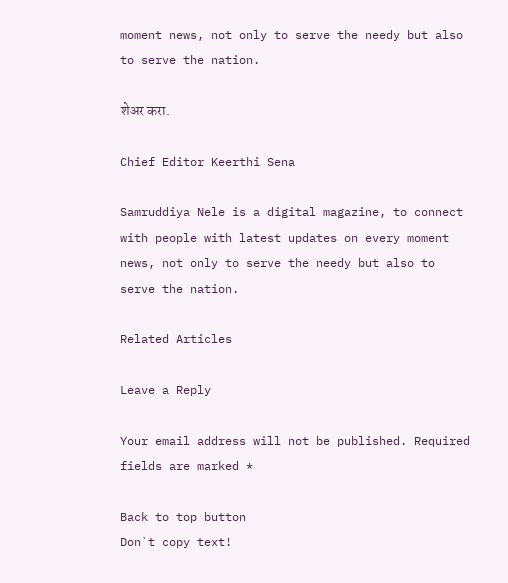moment news, not only to serve the needy but also to serve the nation.

शेअर करा.

Chief Editor Keerthi Sena

Samruddiya Nele is a digital magazine, to connect with people with latest updates on every moment news, not only to serve the needy but also to serve the nation.

Related Articles

Leave a Reply

Your email address will not be published. Required fields are marked *

Back to top button
Don`t copy text!